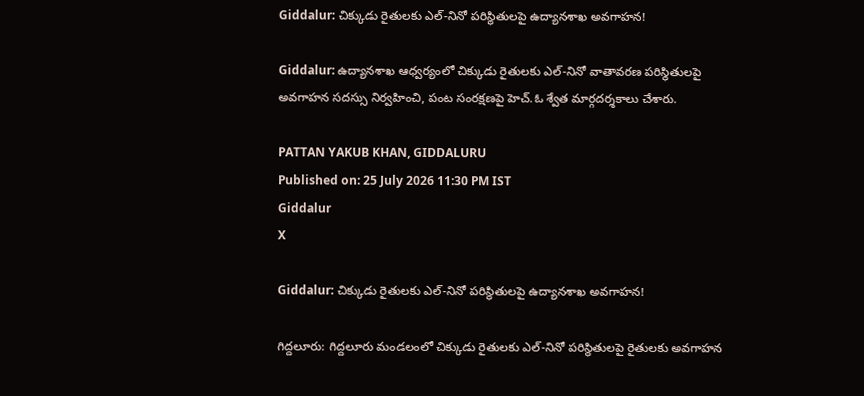Giddalur: చిక్కుడు రైతులకు ఎల్-నినో పరిస్థితులపై ఉద్యానశాఖ అవగాహన!

Giddalur: ఉద్యానశాఖ ఆధ్వర్యంలో చిక్కుడు రైతులకు ఎల్-నినో వాతావరణ పరిస్థితులపై అవగాహన సదస్సు నిర్వహించి, పంట సంరక్షణపై హెచ్.ఓ శ్వేత మార్గదర్శకాలు చేశారు.

PATTAN YAKUB KHAN, GIDDALURU
Published on: 25 July 2026 11:30 PM IST
Giddalur
X

Giddalur: చిక్కుడు రైతులకు ఎల్-నినో పరిస్థితులపై ఉద్యానశాఖ అవగాహన!

గిద్దలూరు: గిద్దలూరు మండలంలో చిక్కుడు రైతులకు ఎల్-నినో పరిస్థితులపై రైతులకు అవగాహన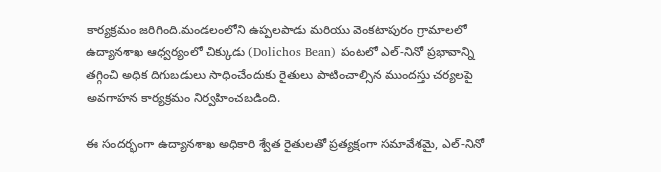కార్యక్రమం జరిగింది.మండలంలోని ఉప్పలపాడు మరియు వెంకటాపురం గ్రామాలలో ఉద్యానశాఖ ఆధ్వర్యంలో చిక్కుడు (Dolichos Bean) పంటలో ఎల్-నినో ప్రభావాన్ని తగ్గించి అధిక దిగుబడులు సాధించేందుకు రైతులు పాటించాల్సిన ముందస్తు చర్యలపై అవగాహన కార్యక్రమం నిర్వహించబడింది.

ఈ సందర్భంగా ఉద్యానశాఖ అధికారి శ్వేత రైతులతో ప్రత్యక్షంగా సమావేశమై, ఎల్-నినో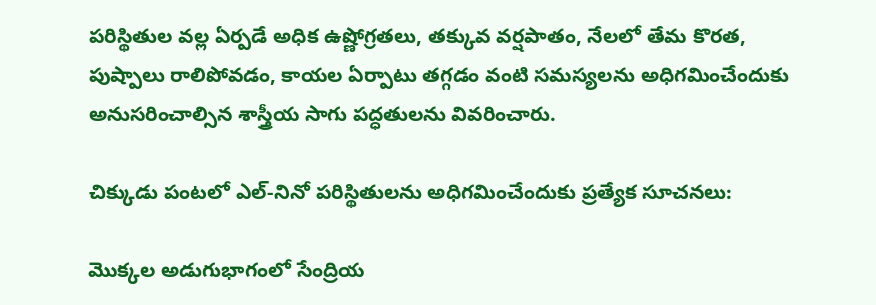పరిస్థితుల వల్ల ఏర్పడే అధిక ఉష్ణోగ్రతలు, తక్కువ వర్షపాతం, నేలలో తేమ కొరత, పుష్పాలు రాలిపోవడం, కాయల ఏర్పాటు తగ్గడం వంటి సమస్యలను అధిగమించేందుకు అనుసరించాల్సిన శాస్త్రీయ సాగు పద్ధతులను వివరించారు.

చిక్కుడు పంటలో ఎల్-నినో పరిస్థితులను అధిగమించేందుకు ప్రత్యేక సూచనలు:

మొక్కల అడుగుభాగంలో సేంద్రియ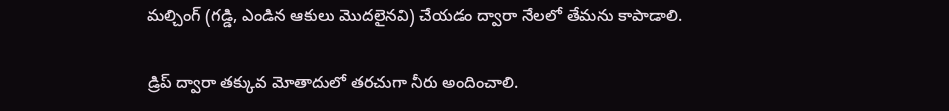మల్చింగ్ (గడ్డి, ఎండిన ఆకులు మొదలైనవి) చేయడం ద్వారా నేలలో తేమను కాపాడాలి.

డ్రిప్ ద్వారా తక్కువ మోతాదులో తరచుగా నీరు అందించాలి.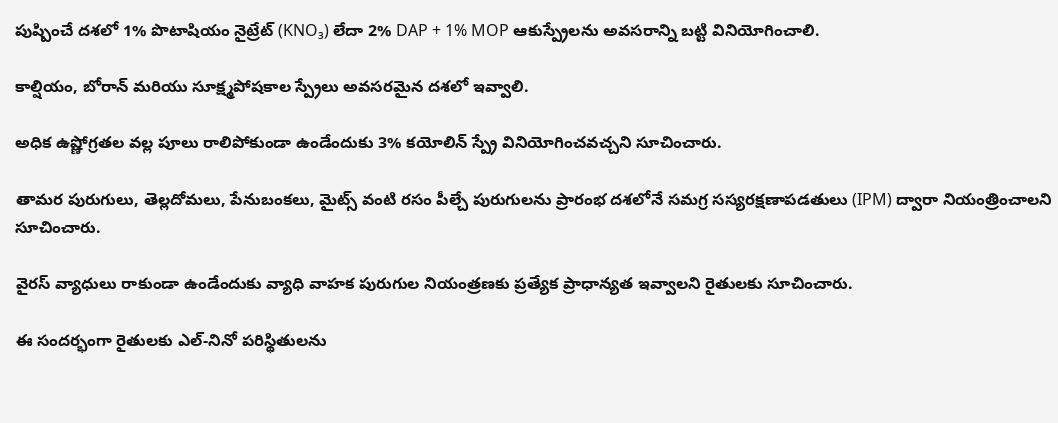పుష్పించే దశలో 1% పొటాషియం నైట్రేట్ (KNO₃) లేదా 2% DAP + 1% MOP ఆకుస్ప్రేలను అవసరాన్ని బట్టి వినియోగించాలి.

కాల్షియం, బోరాన్ మరియు సూక్ష్మపోషకాల స్ప్రేలు అవసరమైన దశలో ఇవ్వాలి.

అధిక ఉష్ణోగ్రతల వల్ల పూలు రాలిపోకుండా ఉండేందుకు 3% కయోలిన్ స్ప్రే వినియోగించవచ్చని సూచించారు.

తామర పురుగులు, తెల్లదోమలు, పేనుబంకలు, మైట్స్ వంటి రసం పీల్చే పురుగులను ప్రారంభ దశలోనే సమగ్ర సస్యరక్షణాపడతులు (IPM) ద్వారా నియంత్రించాలని సూచించారు.

వైరస్ వ్యాధులు రాకుండా ఉండేందుకు వ్యాధి వాహక పురుగుల నియంత్రణకు ప్రత్యేక ప్రాధాన్యత ఇవ్వాలని రైతులకు సూచించారు.

ఈ సందర్భంగా రైతులకు ఎల్-నినో పరిస్థితులను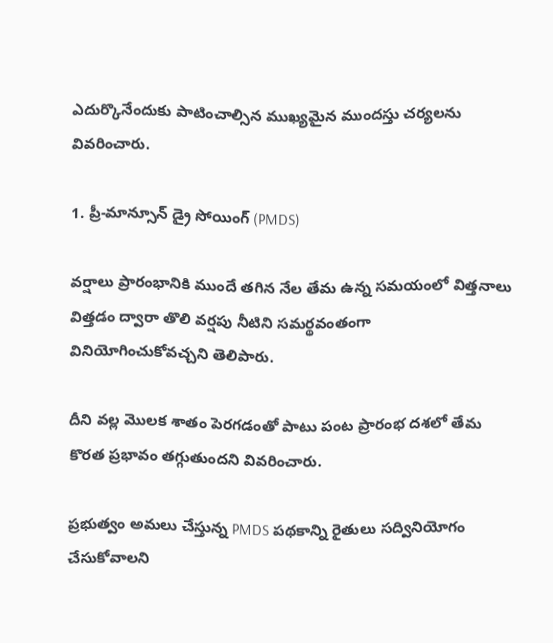ఎదుర్కొనేందుకు పాటించాల్సిన ముఖ్యమైన ముందస్తు చర్యలను వివరించారు.

1. ప్రీ-మాన్సూన్ డ్రై సోయింగ్ (PMDS)

వర్షాలు ప్రారంభానికి ముందే తగిన నేల తేమ ఉన్న సమయంలో విత్తనాలు విత్తడం ద్వారా తొలి వర్షపు నీటిని సమర్థవంతంగా వినియోగించుకోవచ్చని తెలిపారు.

దీని వల్ల మొలక శాతం పెరగడంతో పాటు పంట ప్రారంభ దశలో తేమ కొరత ప్రభావం తగ్గుతుందని వివరించారు.

ప్రభుత్వం అమలు చేస్తున్న PMDS పథకాన్ని రైతులు సద్వినియోగం చేసుకోవాలని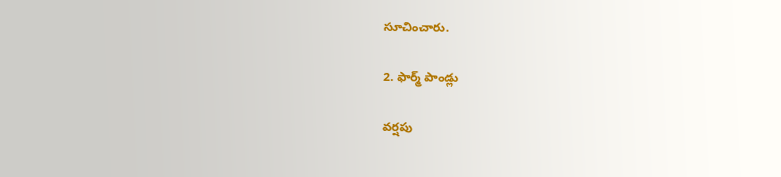సూచించారు.

2. ఫార్మ్ పాండ్లు

వర్షపు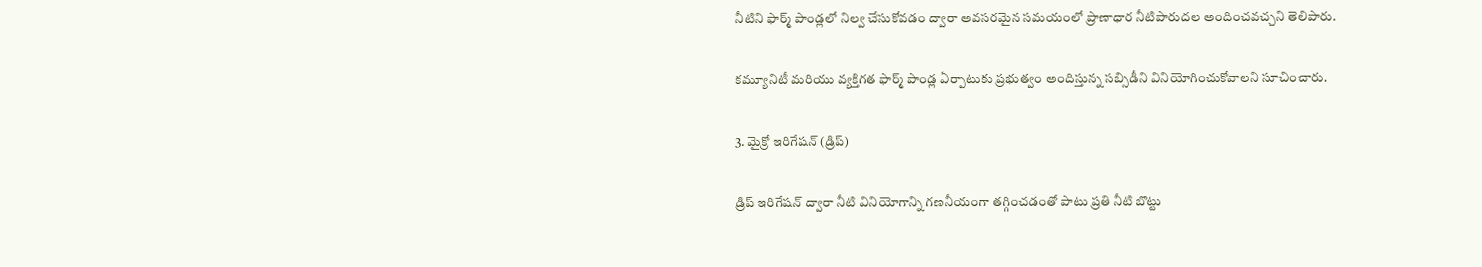నీటిని ఫార్మ్ పాండ్లలో నిల్వ చేసుకోవడం ద్వారా అవసరమైన సమయంలో ప్రాణాధార నీటిపారుదల అందించవచ్చని తెలిపారు.

కమ్యూనిటీ మరియు వ్యక్తిగత ఫార్మ్ పాండ్ల ఏర్పాటుకు ప్రభుత్వం అందిస్తున్న సబ్సిడీని వినియోగించుకోవాలని సూచించారు.

3. మైక్రో ఇరిగేషన్ (డ్రిప్)

డ్రిప్ ఇరిగేషన్ ద్వారా నీటి వినియోగాన్ని గణనీయంగా తగ్గించడంతో పాటు ప్రతి నీటి బొట్టు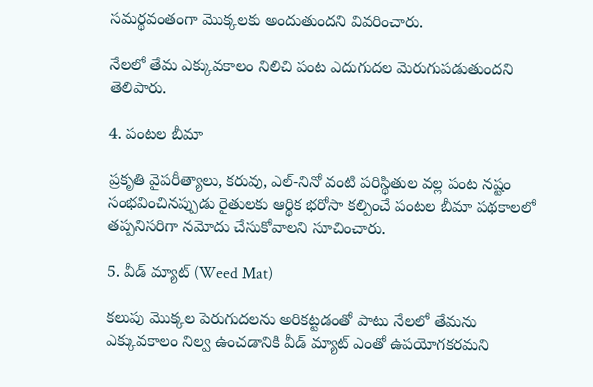సమర్థవంతంగా మొక్కలకు అందుతుందని వివరించారు.

నేలలో తేమ ఎక్కువకాలం నిలిచి పంట ఎదుగుదల మెరుగుపడుతుందని తెలిపారు.

4. పంటల బీమా

ప్రకృతి వైపరీత్యాలు, కరువు, ఎల్-నినో వంటి పరిస్థితుల వల్ల పంట నష్టం సంభవించినప్పుడు రైతులకు ఆర్థిక భరోసా కల్పించే పంటల బీమా పథకాలలో తప్పనిసరిగా నమోదు చేసుకోవాలని సూచించారు.

5. వీడ్ మ్యాట్ (Weed Mat)

కలుపు మొక్కల పెరుగుదలను అరికట్టడంతో పాటు నేలలో తేమను ఎక్కువకాలం నిల్వ ఉంచడానికి వీడ్ మ్యాట్ ఎంతో ఉపయోగకరమని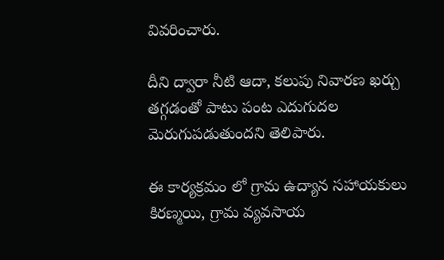వివరించారు.

దీని ద్వారా నీటి ఆదా, కలుపు నివారణ ఖర్చు తగ్గడంతో పాటు పంట ఎదుగుదల మెరుగుపడుతుందని తెలిపారు.

ఈ కార్యక్రమం లో గ్రామ ఉద్యాన సహాయకులు కిరణ్మయి, గ్రామ వ్యవసాయ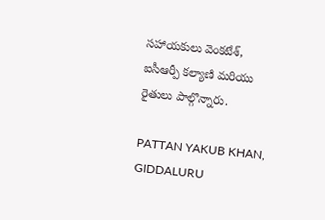సహాయకులు వెంకటేశ్, ఐసీఆర్పీ కల్యాణి మరియు రైతులు పాల్గొన్నారు.

PATTAN YAKUB KHAN, GIDDALURU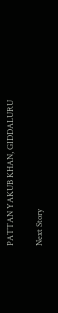PATTAN YAKUB KHAN, GIDDALURU

Next Story